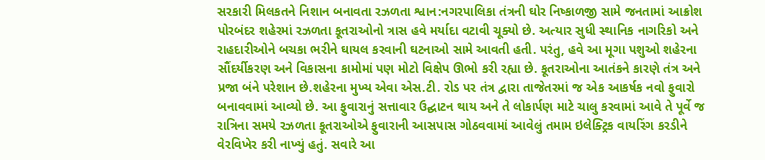સરકારી મિલકતને નિશાન બનાવતા રઝળતા શ્વાન:નગરપાલિકા તંત્રની ઘોર નિષ્કાળજી સામે જનતામાં આક્રોશ
પોરબંદર શહેરમાં રઝળતા કૂતરાઓનો ત્રાસ હવે મર્યાદા વટાવી ચૂક્યો છે. અત્યાર સુધી સ્થાનિક નાગરિકો અને રાહદારીઓને બચકા ભરીને ઘાયલ કરવાની ઘટનાઓ સામે આવતી હતી. પરંતુ, હવે આ મૂગા પશુઓ શહેરના સૌંદર્યીકરણ અને વિકાસના કામોમાં પણ મોટો વિક્ષેપ ઊભો કરી રહ્યા છે. કૂતરાઓના આતંકને કારણે તંત્ર અને પ્રજા બંને પરેશાન છે.શહેરના મુખ્ય એવા એસ.ટી. રોડ પર તંત્ર દ્વારા તાજેતરમાં જ એક આકર્ષક નવો ફુવારો બનાવવામાં આવ્યો છે. આ ફુવારાનું સત્તાવાર ઉદ્ઘાટન થાય અને તે લોકાર્પણ માટે ચાલુ કરવામાં આવે તે પૂર્વે જ રાત્રિના સમયે રઝળતા કૂતરાઓએ ફુવારાની આસપાસ ગોઠવવામાં આવેલું તમામ ઇલેક્ટ્રિક વાયરિંગ કરડીને વેરવિખેર કરી નાખ્યું હતું. સવારે આ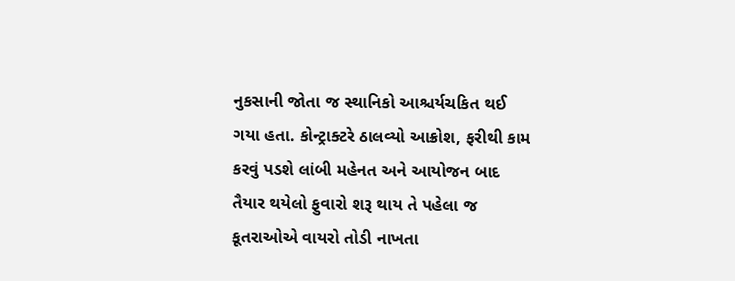નુકસાની જોતા જ સ્થાનિકો આશ્ચર્યચકિત થઈ ગયા હતા. કોન્ટ્રાક્ટરે ઠાલવ્યો આક્રોશ, ફરીથી કામ કરવું પડશે લાંબી મહેનત અને આયોજન બાદ તૈયાર થયેલો ફુવારો શરૂ થાય તે પહેલા જ કૂતરાઓએ વાયરો તોડી નાખતા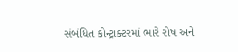સંબંધિત કોન્ટ્રાક્ટરમાં ભારે રોષ અને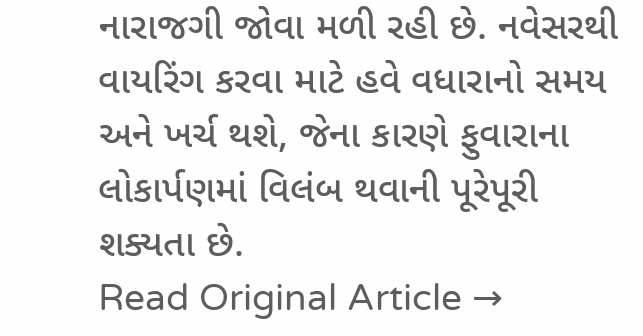નારાજગી જોવા મળી રહી છે. નવેસરથી વાયરિંગ કરવા માટે હવે વધારાનો સમય અને ખર્ચ થશે, જેના કારણે ફુવારાના લોકાર્પણમાં વિલંબ થવાની પૂરેપૂરી શક્યતા છે.
Read Original Article →